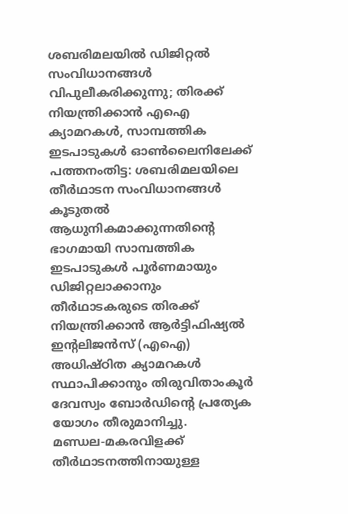ശബരിമലയിൽ ഡിജിറ്റൽ സംവിധാനങ്ങൾ വിപുലീകരിക്കുന്നു; തിരക്ക് നിയന്ത്രിക്കാൻ എഐ ക്യാമറകൾ, സാമ്പത്തിക ഇടപാടുകൾ ഓൺലൈനിലേക്ക്
പത്തനംതിട്ട: ശബരിമലയിലെ തീർഥാടന സംവിധാനങ്ങൾ കൂടുതൽ ആധുനികമാക്കുന്നതിന്റെ ഭാഗമായി സാമ്പത്തിക ഇടപാടുകൾ പൂർണമായും ഡിജിറ്റലാക്കാനും തീർഥാടകരുടെ തിരക്ക് നിയന്ത്രിക്കാൻ ആർട്ടിഫിഷ്യൽ ഇന്റലിജൻസ് (എഐ) അധിഷ്ഠിത ക്യാമറകൾ സ്ഥാപിക്കാനും തിരുവിതാംകൂർ ദേവസ്വം ബോർഡിന്റെ പ്രത്യേക യോഗം തീരുമാനിച്ചു.
മണ്ഡല-മകരവിളക്ക് തീർഥാടനത്തിനായുള്ള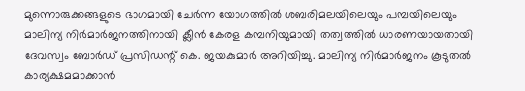മുന്നൊരുക്കങ്ങളുടെ ഭാഗമായി ചേർന്ന യോഗത്തിൽ ശബരിമലയിലെയും പമ്പയിലെയും മാലിന്യ നിർമാർജനത്തിനായി ക്ലീൻ കേരള കമ്പനിയുമായി തത്വത്തിൽ ധാരണയായതായി ദേവസ്വം ബോർഡ് പ്രസിഡന്റ് കെ. ജയകുമാർ അറിയിച്ചു. മാലിന്യ നിർമാർജനം കൂടുതൽ കാര്യക്ഷമമാക്കാൻ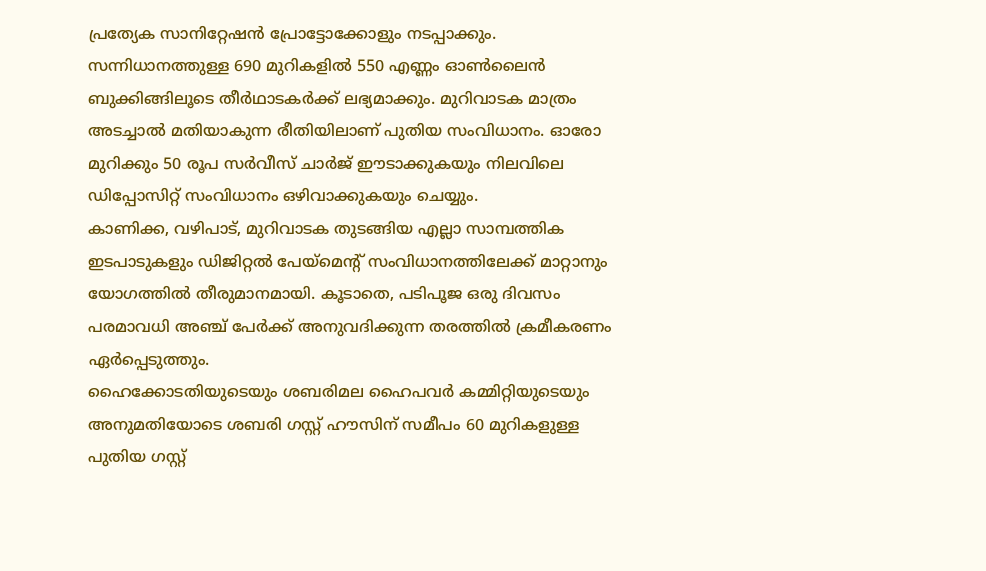പ്രത്യേക സാനിറ്റേഷൻ പ്രോട്ടോക്കോളും നടപ്പാക്കും.
സന്നിധാനത്തുള്ള 690 മുറികളിൽ 550 എണ്ണം ഓൺലൈൻ ബുക്കിങ്ങിലൂടെ തീർഥാടകർക്ക് ലഭ്യമാക്കും. മുറിവാടക മാത്രം അടച്ചാൽ മതിയാകുന്ന രീതിയിലാണ് പുതിയ സംവിധാനം. ഓരോ മുറിക്കും 50 രൂപ സർവീസ് ചാർജ് ഈടാക്കുകയും നിലവിലെ ഡിപ്പോസിറ്റ് സംവിധാനം ഒഴിവാക്കുകയും ചെയ്യും.
കാണിക്ക, വഴിപാട്, മുറിവാടക തുടങ്ങിയ എല്ലാ സാമ്പത്തിക ഇടപാടുകളും ഡിജിറ്റൽ പേയ്മെന്റ് സംവിധാനത്തിലേക്ക് മാറ്റാനും യോഗത്തിൽ തീരുമാനമായി. കൂടാതെ, പടിപൂജ ഒരു ദിവസം പരമാവധി അഞ്ച് പേർക്ക് അനുവദിക്കുന്ന തരത്തിൽ ക്രമീകരണം ഏർപ്പെടുത്തും.
ഹൈക്കോടതിയുടെയും ശബരിമല ഹൈപവർ കമ്മിറ്റിയുടെയും അനുമതിയോടെ ശബരി ഗസ്റ്റ് ഹൗസിന് സമീപം 60 മുറികളുള്ള പുതിയ ഗസ്റ്റ്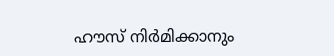ഹൗസ് നിർമിക്കാനും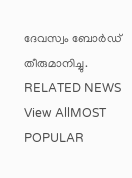ദേവസ്വം ബോർഡ് തീരുമാനിച്ചു.
RELATED NEWS
View AllMOST POPULAR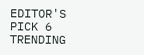EDITOR'S PICK 6
TRENDING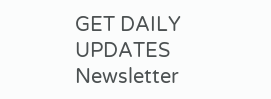GET DAILY UPDATES
Newsletter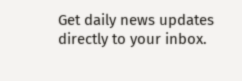Get daily news updates directly to your inbox.